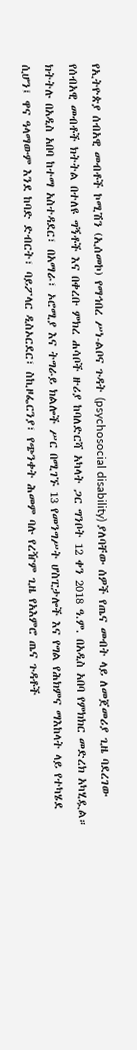የኢትዮጵያ ሰብአዊ መብቶች ኮሚሽን (ኢሰመኮ) የማኅበረ ሥነ-ልቦና ጉዳት (psychosocial disability) ያለባቸው ሰዎች የጤና መብት ላይ ለመጀመሪያ ጊዜ ባደረገው የሰብአዊ መብቶች ክትትል በተለዩ ግኝቶች እና በቀረቡ ምክረ ሐሳቦች ዙሪያ ከባለድርሻ አካላት ጋር ግንቦት 12 ቀን 2018 ዓ.ም. በአዲስ አበባ የምክክር መድረክ አካሂዷል። ክትትሉ በአዲስ አበባ ከተማ አስተዳደር፣ በአማራ፣ ኦሮሚያ እና ትግራይ ክልሎች ሥር በሚገኙ 13 የመንግሥት ሆስፒታሎች እና የግል የሕክምና ማእከላት ላይ የተካሄደ ሲሆን፤ ዋና ዓላማውም እንደ ከባድ ድብርት፣ ባይፖላር ዲስኦርደር፣ ስኪዞፌርንያ፣ የጭንቀት ሕመም ባሉ የረዥም ጊዜ የአእምሮ ጤና ጉዳቶች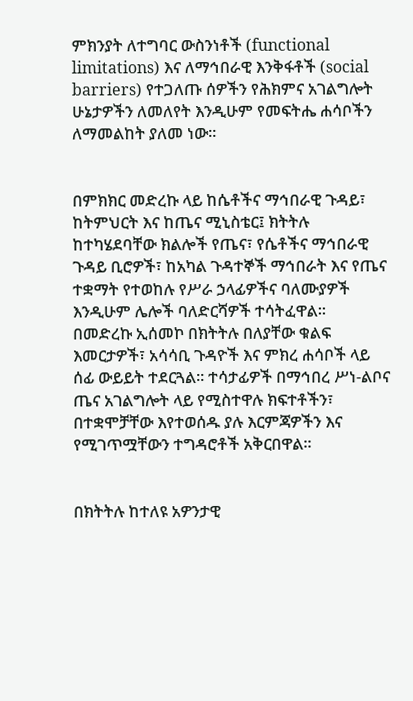ምክንያት ለተግባር ውስንነቶች (functional limitations) እና ለማኅበራዊ እንቅፋቶች (social barriers) የተጋለጡ ሰዎችን የሕክምና አገልግሎት ሁኔታዎችን ለመለየት እንዲሁም የመፍትሔ ሐሳቦችን ለማመልከት ያለመ ነው።


በምክክር መድረኩ ላይ ከሴቶችና ማኅበራዊ ጉዳይ፣ ከትምህርት እና ከጤና ሚኒስቴር፤ ክትትሉ ከተካሄደባቸው ክልሎች የጤና፣ የሴቶችና ማኅበራዊ ጉዳይ ቢሮዎች፣ ከአካል ጉዳተኞች ማኅበራት እና የጤና ተቋማት የተወከሉ የሥራ ኃላፊዎችና ባለሙያዎች እንዲሁም ሌሎች ባለድርሻዎች ተሳትፈዋል።
በመድረኩ ኢሰመኮ በክትትሉ በለያቸው ቁልፍ እመርታዎች፣ አሳሳቢ ጉዳዮች እና ምክረ ሐሳቦች ላይ ሰፊ ውይይት ተደርጓል። ተሳታፊዎች በማኅበረ ሥነ-ልቦና ጤና አገልግሎት ላይ የሚስተዋሉ ክፍተቶችን፣ በተቋሞቻቸው እየተወሰዱ ያሉ እርምጃዎችን እና የሚገጥሟቸውን ተግዳሮቶች አቅርበዋል።


በክትትሉ ከተለዩ አዎንታዊ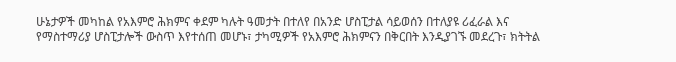ሁኔታዎች መካከል የአእምሮ ሕክምና ቀደም ካሉት ዓመታት በተለየ በአንድ ሆስፒታል ሳይወሰን በተለያዩ ሪፈራል እና የማስተማሪያ ሆስፒታሎች ውስጥ እየተሰጠ መሆኑ፣ ታካሚዎች የአእምሮ ሕክምናን በቅርበት እንዲያገኙ መደረጉ፣ ክትትል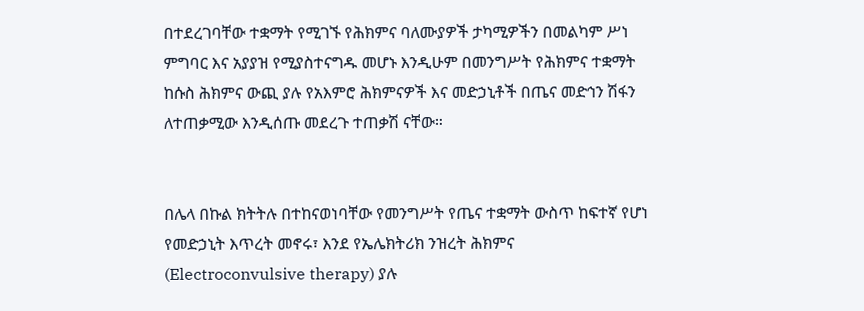በተደረገባቸው ተቋማት የሚገኙ የሕክምና ባለሙያዎች ታካሚዎችን በመልካም ሥነ ምግባር እና አያያዝ የሚያስተናግዱ መሆኑ እንዲሁም በመንግሥት የሕክምና ተቋማት ከሱስ ሕክምና ውጪ ያሉ የአእምሮ ሕክምናዎች እና መድኃኒቶች በጤና መድኅን ሽፋን ለተጠቃሚው እንዲሰጡ መደረጉ ተጠቃሽ ናቸው።


በሌላ በኩል ክትትሉ በተከናወነባቸው የመንግሥት የጤና ተቋማት ውስጥ ከፍተኛ የሆነ የመድኃኒት እጥረት መኖሩ፣ እንደ የኤሌክትሪክ ንዝረት ሕክምና (Electroconvulsive therapy) ያሉ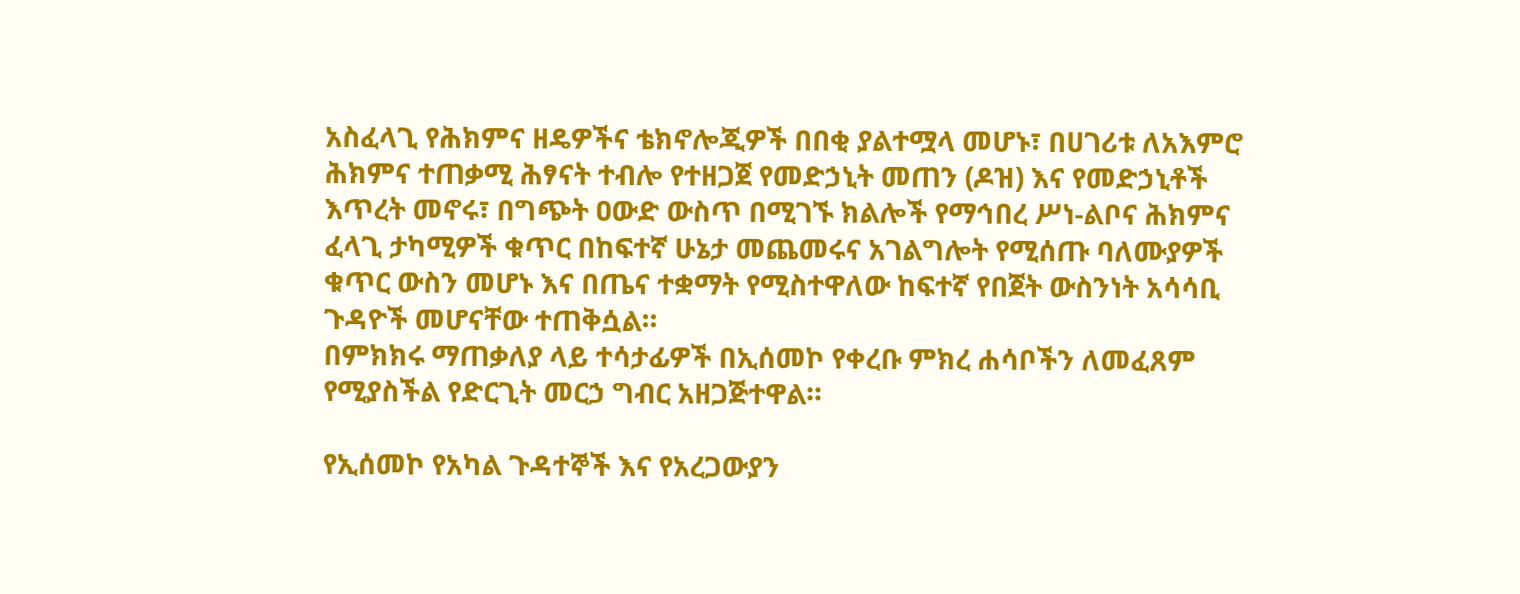አስፈላጊ የሕክምና ዘዴዎችና ቴክኖሎጂዎች በበቂ ያልተሟላ መሆኑ፣ በሀገሪቱ ለአእምሮ ሕክምና ተጠቃሚ ሕፃናት ተብሎ የተዘጋጀ የመድኃኒት መጠን (ዶዝ) እና የመድኃኒቶች እጥረት መኖሩ፣ በግጭት ዐውድ ውስጥ በሚገኙ ክልሎች የማኅበረ ሥነ-ልቦና ሕክምና ፈላጊ ታካሚዎች ቁጥር በከፍተኛ ሁኔታ መጨመሩና አገልግሎት የሚሰጡ ባለሙያዎች ቁጥር ውስን መሆኑ እና በጤና ተቋማት የሚስተዋለው ከፍተኛ የበጀት ውስንነት አሳሳቢ ጉዳዮች መሆናቸው ተጠቅሷል።
በምክክሩ ማጠቃለያ ላይ ተሳታፊዎች በኢሰመኮ የቀረቡ ምክረ ሐሳቦችን ለመፈጸም የሚያስችል የድርጊት መርኃ ግብር አዘጋጅተዋል።

የኢሰመኮ የአካል ጉዳተኞች እና የአረጋውያን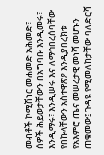መብቶች ኮሚሽነር መሐመድ አሕመድ፣ ሰዎች ሕይወታቸውን በአግባቡ እንዲመሩ፣ እንዲማሩ፣ እንዲሠሩ እና ለማኅበረሰባቸው የበኩላቸውን አስተዋጽዖ እንዲያበረክቱ የአእምሮ ጤና መሠረታዊ መነሻ መሆኑን ጠቁመው፤ ጉዳዩ የሚመለከታቸው ባለድርሻ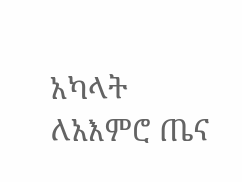አካላት ለአእምሮ ጤና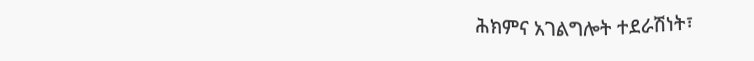ሕክምና አገልግሎት ተደራሽነት፣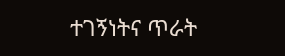ተገኝነትና ጥራት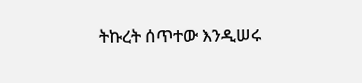ትኩረት ሰጥተው እንዲሠሩ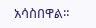አሳስበዋል።